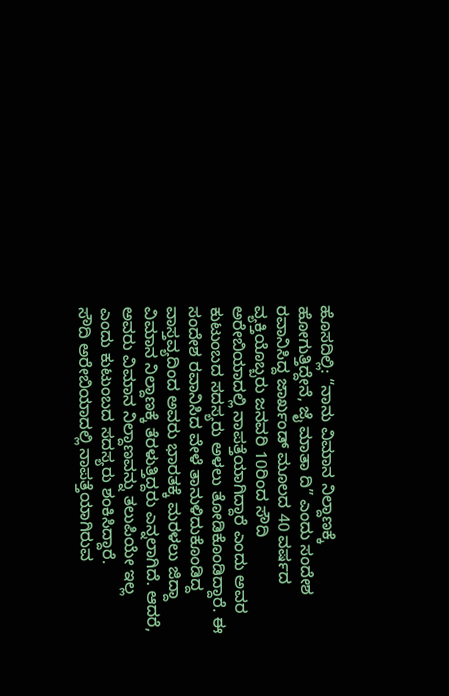ಹೊಸದಿಲ್ಲಿ: “ನಾನು ವಿಮಾನ ನಿಲ್ದಾಣಕ್ಕೆ ಹೋಗುತ್ತಿದ್ದೇನೆ, ಜೈ ಮಾತಾ ದಿ” ಎಂದು ಸಂದೇಶ ರವಾನಿಸಿದ್ದ ಜಾರ್ಖಂಡ್ ಮೂಲದ 40 ವರ್ಷದ ವ್ಯಕ್ತಿಯೊಬ್ಬರು ಜನವರಿ 10ರಿಂದ ಸೌದಿ ಅರೇಬಿಯಾದಲ್ಲಿ ನಾಪತ್ತೆಯಾಗಿದ್ದಾರೆ ಎಂದು ಅವರ ಕುಟುಂಬದ ಸದಸ್ಯರು ಅಳಲು ತೋಡಿಕೊಂಡಿದ್ದಾರೆ. ಈ ಸಂದೇಶ ರವಾನಿಸಿದ ವೇಳೆ ತಾನುಳಿದುಕೊಂಡಿದ್ದ ವಾಸ್ತವ್ಯದಿಂದ ಅವರು ಭಾರತಕ್ಕೆ ಮರಳಲು ಜಿದ್ದಾ ವಿಮಾನ ನಿಲ್ದಾಣಕ್ಕೆ ತೆರಳುತ್ತಿದ್ದರು ಎನ್ನಲಾಗಿದೆ. ಆದರೆ, ಅವರು ವಿಮಾನ ನಿಲ್ದಾಣವನ್ನು ತಲುಪಿಯೇ ಇಲ್ಲ ಎಂದು ಕುಟುಂಬದ ಸದಸ್ಯರು ಶಂಕಿಸಿದ್ದಾರೆ.
ಸೌದಿ ಅರೇಬಿಯಾದಲ್ಲಿ ನಾಪತ್ತೆಯಾಗಿರುವ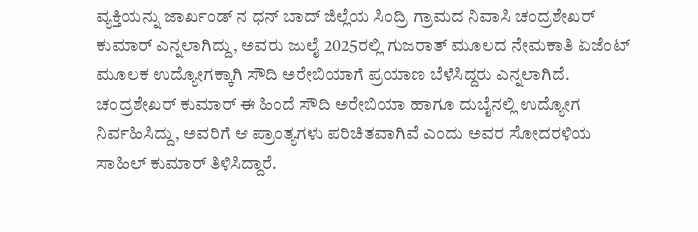ವ್ಯಕ್ತಿಯನ್ನು ಜಾರ್ಖಂಡ್ ನ ಧನ್ ಬಾದ್ ಜಿಲ್ಲೆಯ ಸಿಂದ್ರಿ ಗ್ರಾಮದ ನಿವಾಸಿ ಚಂದ್ರಶೇಖರ್ ಕುಮಾರ್ ಎನ್ನಲಾಗಿದ್ದು, ಅವರು ಜುಲೈ 2025ರಲ್ಲಿ ಗುಜರಾತ್ ಮೂಲದ ನೇಮಕಾತಿ ಏಜೆಂಟ್ ಮೂಲಕ ಉದ್ಯೋಗಕ್ಕಾಗಿ ಸೌದಿ ಅರೇಬಿಯಾಗೆ ಪ್ರಯಾಣ ಬೆಳೆಸಿದ್ದರು ಎನ್ನಲಾಗಿದೆ. ಚಂದ್ರಶೇಖರ್ ಕುಮಾರ್ ಈ ಹಿಂದೆ ಸೌದಿ ಅರೇಬಿಯಾ ಹಾಗೂ ದುಬೈನಲ್ಲಿ ಉದ್ಯೋಗ ನಿರ್ವಹಿಸಿದ್ದು, ಅವರಿಗೆ ಆ ಪ್ರಾಂತ್ಯಗಳು ಪರಿಚಿತವಾಗಿವೆ ಎಂದು ಅವರ ಸೋದರಳಿಯ ಸಾಹಿಲ್ ಕುಮಾರ್ ತಿಳಿಸಿದ್ದಾರೆ.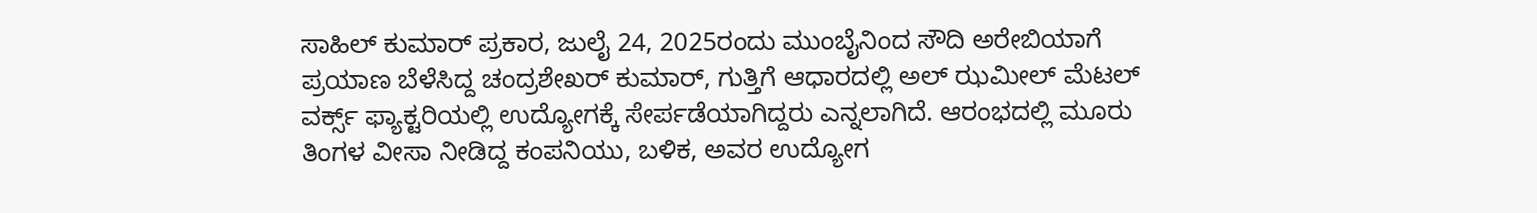ಸಾಹಿಲ್ ಕುಮಾರ್ ಪ್ರಕಾರ, ಜುಲೈ 24, 2025ರಂದು ಮುಂಬೈನಿಂದ ಸೌದಿ ಅರೇಬಿಯಾಗೆ ಪ್ರಯಾಣ ಬೆಳೆಸಿದ್ದ ಚಂದ್ರಶೇಖರ್ ಕುಮಾರ್, ಗುತ್ತಿಗೆ ಆಧಾರದಲ್ಲಿ ಅಲ್ ಝಮೀಲ್ ಮೆಟಲ್ ವರ್ಕ್ಸ್ ಫ್ಯಾಕ್ಟರಿಯಲ್ಲಿ ಉದ್ಯೋಗಕ್ಕೆ ಸೇರ್ಪಡೆಯಾಗಿದ್ದರು ಎನ್ನಲಾಗಿದೆ. ಆರಂಭದಲ್ಲಿ ಮೂರು ತಿಂಗಳ ವೀಸಾ ನೀಡಿದ್ದ ಕಂಪನಿಯು, ಬಳಿಕ, ಅವರ ಉದ್ಯೋಗ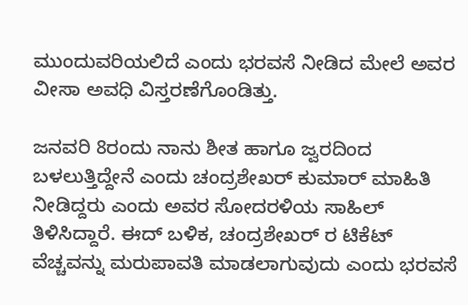ಮುಂದುವರಿಯಲಿದೆ ಎಂದು ಭರವಸೆ ನೀಡಿದ ಮೇಲೆ ಅವರ ವೀಸಾ ಅವಧಿ ವಿಸ್ತರಣೆಗೊಂಡಿತ್ತು.

ಜನವರಿ 8ರಂದು ನಾನು ಶೀತ ಹಾಗೂ ಜ್ವರದಿಂದ ಬಳಲುತ್ತಿದ್ದೇನೆ ಎಂದು ಚಂದ್ರಶೇಖರ್ ಕುಮಾರ್ ಮಾಹಿತಿ ನೀಡಿದ್ದರು ಎಂದು ಅವರ ಸೋದರಳಿಯ ಸಾಹಿಲ್ ತಿಳಿಸಿದ್ದಾರೆ. ಈದ್ ಬಳಿಕ, ಚಂದ್ರಶೇಖರ್ ರ ಟಿಕೆಟ್ ವೆಚ್ಚವನ್ನು ಮರುಪಾವತಿ ಮಾಡಲಾಗುವುದು ಎಂದು ಭರವಸೆ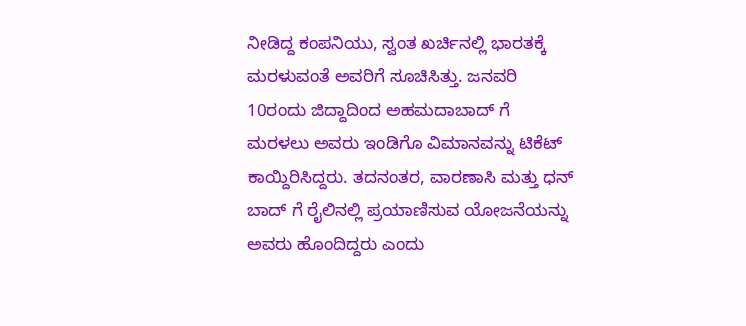ನೀಡಿದ್ದ ಕಂಪನಿಯು, ಸ್ವಂತ ಖರ್ಚಿನಲ್ಲಿ ಭಾರತಕ್ಕೆ ಮರಳುವಂತೆ ಅವರಿಗೆ ಸೂಚಿಸಿತ್ತು. ಜನವರಿ 10ರಂದು ಜಿದ್ದಾದಿಂದ ಅಹಮದಾಬಾದ್ ಗೆ ಮರಳಲು ಅವರು ಇಂಡಿಗೊ ವಿಮಾನವನ್ನು ಟಿಕೆಟ್ ಕಾಯ್ದಿರಿಸಿದ್ದರು. ತದನಂತರ, ವಾರಣಾಸಿ ಮತ್ತು ಧನ್ ಬಾದ್ ಗೆ ರೈಲಿನಲ್ಲಿ ಪ್ರಯಾಣಿಸುವ ಯೋಜನೆಯನ್ನು ಅವರು ಹೊಂದಿದ್ದರು ಎಂದು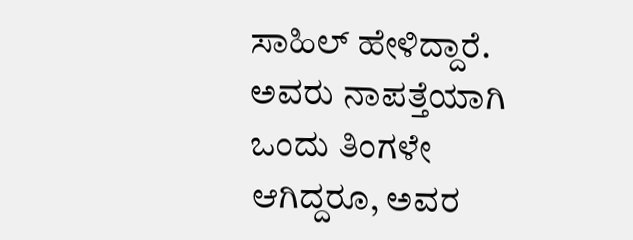ಸಾಹಿಲ್ ಹೇಳಿದ್ದಾರೆ.
ಅವರು ನಾಪತ್ತೆಯಾಗಿ ಒಂದು ತಿಂಗಳೇ ಆಗಿದ್ದರೂ, ಅವರ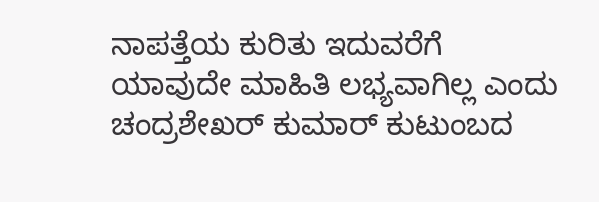ನಾಪತ್ತೆಯ ಕುರಿತು ಇದುವರೆಗೆ ಯಾವುದೇ ಮಾಹಿತಿ ಲಭ್ಯವಾಗಿಲ್ಲ ಎಂದು ಚಂದ್ರಶೇಖರ್ ಕುಮಾರ್ ಕುಟುಂಬದ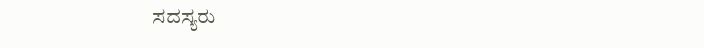ಸದಸ್ಯರು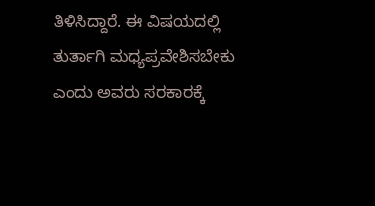ತಿಳಿಸಿದ್ದಾರೆ. ಈ ವಿಷಯದಲ್ಲಿ ತುರ್ತಾಗಿ ಮಧ್ಯಪ್ರವೇಶಿಸಬೇಕು ಎಂದು ಅವರು ಸರಕಾರಕ್ಕೆ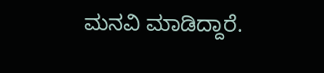ಮನವಿ ಮಾಡಿದ್ದಾರೆ.